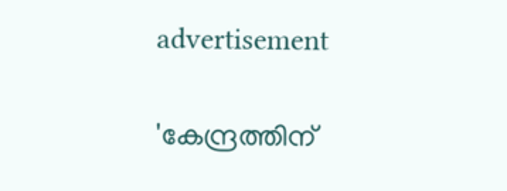advertisement

'കേന്ദ്രത്തിന്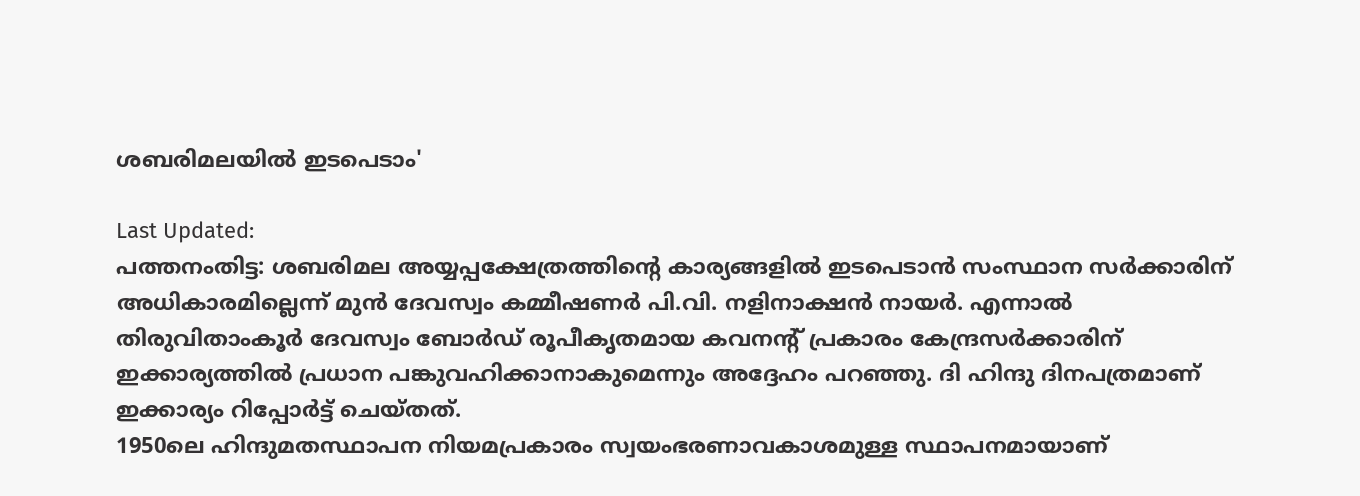ശബരിമലയിൽ ഇടപെടാം'

Last Updated:
പത്തനംതിട്ട: ശബരിമല അയ്യപ്പക്ഷേത്രത്തിന്‍റെ കാര്യങ്ങളിൽ ഇടപെടാൻ സംസ്ഥാന സർക്കാരിന് അധികാരമില്ലെന്ന് മുൻ ദേവസ്വം കമ്മീഷണർ പി.വി. നളിനാക്ഷൻ നായർ. എന്നാൽ തിരുവിതാംകൂർ ദേവസ്വം ബോർഡ് രൂപീകൃതമായ കവനന്റ് പ്രകാരം കേന്ദ്രസർക്കാരിന് ഇക്കാര്യത്തിൽ പ്രധാന പങ്കുവഹിക്കാനാകുമെന്നും അദ്ദേഹം പറഞ്ഞു. ദി ഹിന്ദു ദിനപത്രമാണ് ഇക്കാര്യം റിപ്പോർട്ട് ചെയ്തത്.
1950ലെ ഹിന്ദുമതസ്ഥാപന നിയമപ്രകാരം സ്വയംഭരണാവകാശമുള്ള സ്ഥാപനമായാണ്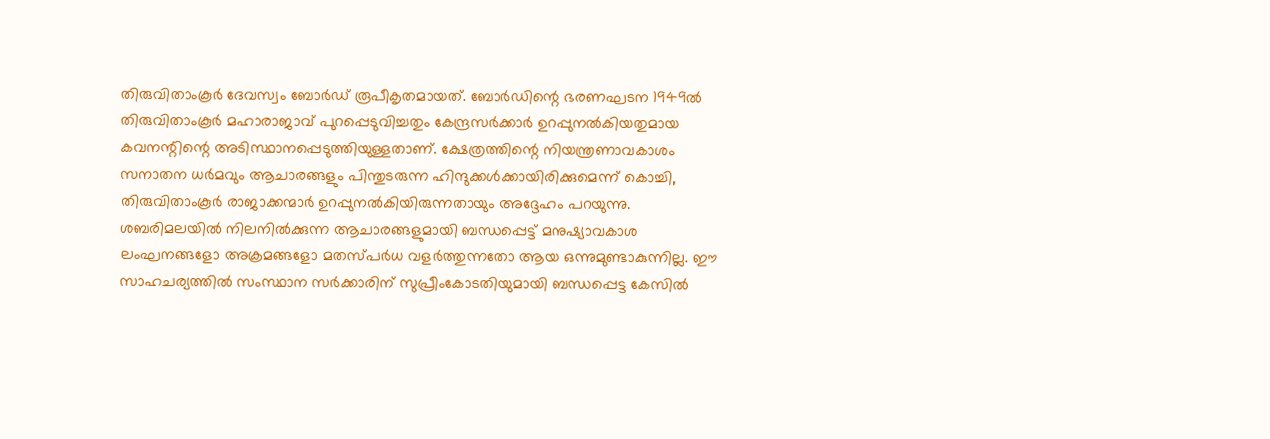തിരുവിതാംകൂർ ദേവസ്വം ബോർഡ് രൂപീകൃതമായത്. ബോർഡിന്റെ ഭരണഘടന 1949ൽ തിരുവിതാംകൂർ മഹാരാജാവ് പുറപ്പെടുവിച്ചതും കേന്ദ്രസർക്കാർ ഉറപ്പുനൽകിയതുമായ കവനന്റിന്റെ അടിസ്ഥാനപ്പെടുത്തിയുള്ളതാണ്. ക്ഷേത്രത്തിന്റെ നിയന്ത്രണാവകാശം സനാതന ധർമവും ആചാരങ്ങളും പിന്തുടരുന്ന ഹിന്ദുക്കൾക്കായിരിക്കുമെന്ന് കൊച്ചി, തിരുവിതാംകൂർ രാജാക്കന്മാർ ഉറപ്പുനൽകിയിരുന്നതായും അദ്ദേഹം പറയുന്നു.
ശബരിമലയിൽ നിലനിൽക്കുന്ന ആചാരങ്ങളുമായി ബന്ധപ്പെട്ട് ‌മനുഷ്യാവകാശ ലംഘനങ്ങളോ അക്രമങ്ങളോ മതസ്പർധ വളർത്തുന്നതോ ആയ ഒന്നുമുണ്ടാകുന്നില്ല. ഈ സാഹചര്യത്തിൽ സംസ്ഥാന സർക്കാരിന് സുപ്രീംകോടതിയുമായി ബന്ധപ്പെട്ട കേസിൽ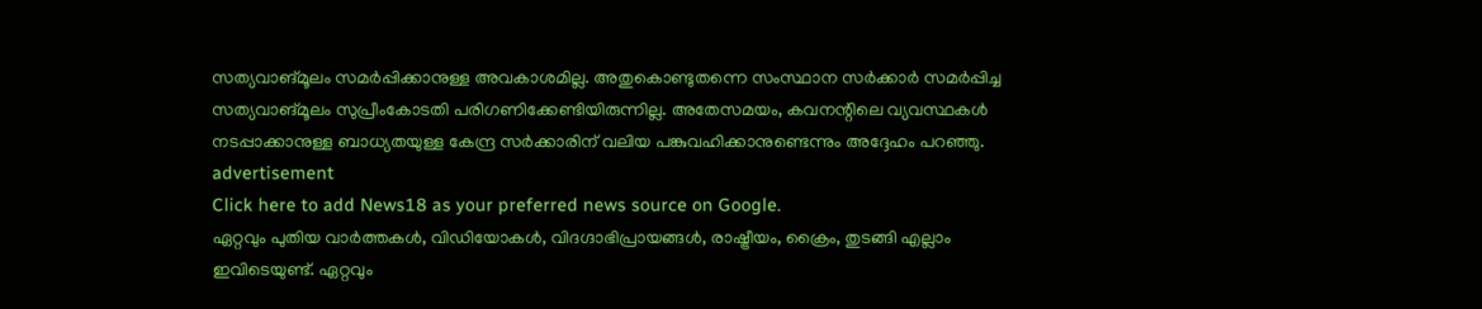സത്യവാങ്മൂലം സമർപ്പിക്കാനുള്ള അവകാശമില്ല. അതുകൊണ്ടുതന്നെ സംസ്ഥാന സർക്കാർ സമർപ്പിച്ച സത്യവാങ്മൂലം സുപ്രീംകോടതി പരിഗണിക്കേണ്ടിയിരുന്നില്ല. അതേസമയം, കവനന്റിലെ വ്യവസ്ഥകൾ നടപ്പാക്കാനുള്ള ബാധ്യതയുള്ള കേന്ദ്ര സർക്കാരിന് വലിയ പങ്കുവഹിക്കാനുണ്ടെന്നും അദ്ദേഹം പറഞ്ഞു.
advertisement
Click here to add News18 as your preferred news source on Google.
ഏറ്റവും പുതിയ വാർത്തകൾ, വിഡിയോകൾ, വിദഗ്ദാഭിപ്രായങ്ങൾ, രാഷ്ട്രീയം, ക്രൈം, തുടങ്ങി എല്ലാം ഇവിടെയുണ്ട്. ഏറ്റവും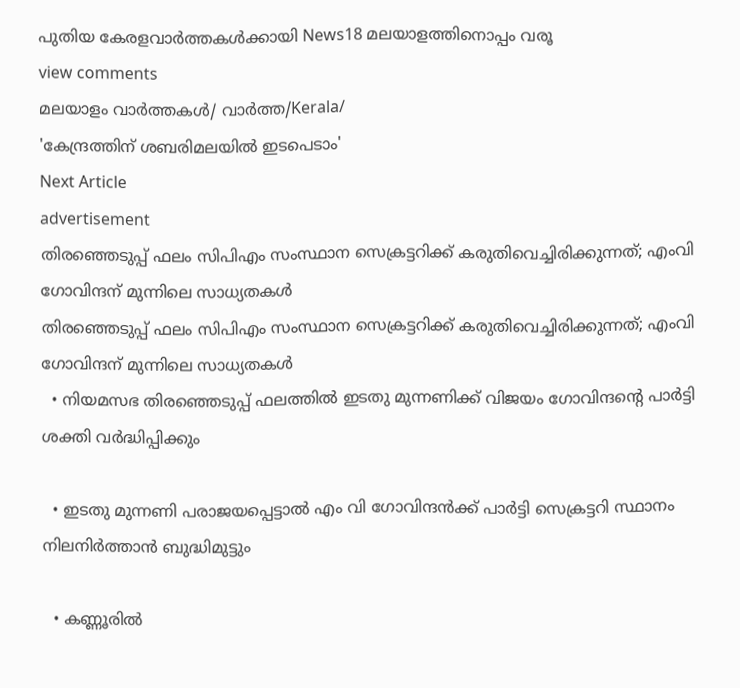പുതിയ കേരളവാർത്തകൾക്കായി News18 മലയാളത്തിനൊപ്പം വരൂ
view comments
മലയാളം വാർത്തകൾ/ വാർത്ത/Kerala/
'കേന്ദ്രത്തിന് ശബരിമലയിൽ ഇടപെടാം'
Next Article
advertisement
തിരഞ്ഞെടുപ്പ് ഫലം സിപിഎം സംസ്ഥാന സെക്രട്ടറിക്ക് കരുതിവെച്ചിരിക്കുന്നത്; എംവി ഗോവിന്ദന് മുന്നിലെ സാധ്യതകൾ
തിരഞ്ഞെടുപ്പ് ഫലം സിപിഎം സംസ്ഥാന സെക്രട്ടറിക്ക് കരുതിവെച്ചിരിക്കുന്നത്; എംവി ഗോവിന്ദന് മുന്നിലെ സാധ്യതകൾ
  • നിയമസഭ തിരഞ്ഞെടുപ്പ് ഫലത്തിൽ ഇടതു മുന്നണിക്ക് വിജയം ഗോവിന്ദന്റെ പാർട്ടി ശക്തി വർദ്ധിപ്പിക്കും

  • ഇടതു മുന്നണി പരാജയപ്പെട്ടാൽ എം വി ഗോവിന്ദൻക്ക് പാർട്ടി സെക്രട്ടറി സ്ഥാനം നിലനിർത്താൻ ബുദ്ധിമുട്ടും

  • കണ്ണൂരിൽ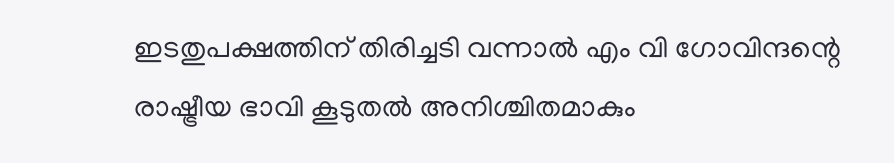ഇടതുപക്ഷത്തിന് തിരിച്ചടി വന്നാൽ എം വി ഗോവിന്ദന്റെ രാഷ്ട്രീയ ഭാവി കൂടുതൽ അനിശ്ചിതമാകും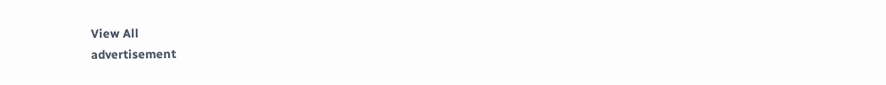View All
advertisement